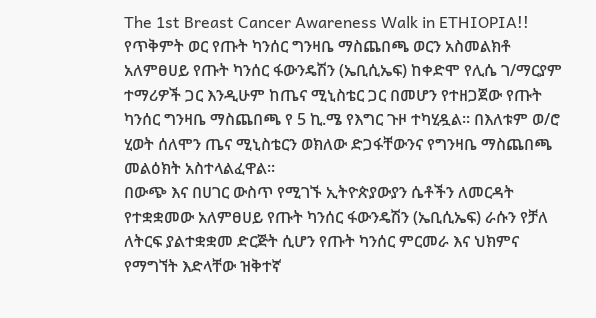The 1st Breast Cancer Awareness Walk in ETHIOPIA!!
የጥቅምት ወር የጡት ካንሰር ግንዛቤ ማስጨበጫ ወርን አስመልክቶ አለምፀሀይ የጡት ካንሰር ፋውንዴሽን (ኤቢሲኤፍ) ከቀድሞ የሊሴ ገ/ማርያም ተማሪዎች ጋር እንዲሁም ከጤና ሚኒስቴር ጋር በመሆን የተዘጋጀው የጡት ካንሰር ግንዛቤ ማስጨበጫ የ 5 ኪ.ሜ የእግር ጉዞ ተካሂዷል፡፡ በእለቱም ወ/ሮ ሂወት ሰለሞን ጤና ሚኒስቴርን ወክለው ድጋፋቸውንና የግንዛቤ ማስጨበጫ መልዕክት አስተላልፈዋል።
በውጭ እና በሀገር ውስጥ የሚገኙ ኢትዮጵያውያን ሴቶችን ለመርዳት የተቋቋመው አለምፀሀይ የጡት ካንሰር ፋውንዴሽን (ኤቢሲኤፍ) ራሱን የቻለ ለትርፍ ያልተቋቋመ ድርጅት ሲሆን የጡት ካንሰር ምርመራ እና ህክምና የማግኘት እድላቸው ዝቅተኛ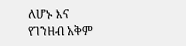ለሆኑ እና የገንዘብ አቅም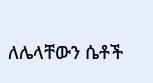ለሌላቸውን ሴቶች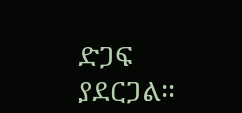ድጋፍ ያደርጋል፡፡